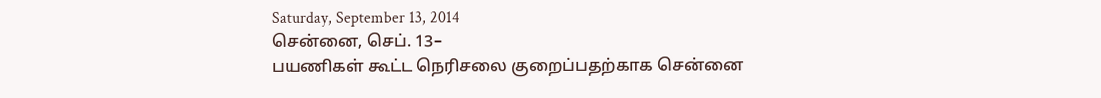Saturday, September 13, 2014
சென்னை, செப். 13–
பயணிகள் கூட்ட நெரிசலை குறைப்பதற்காக சென்னை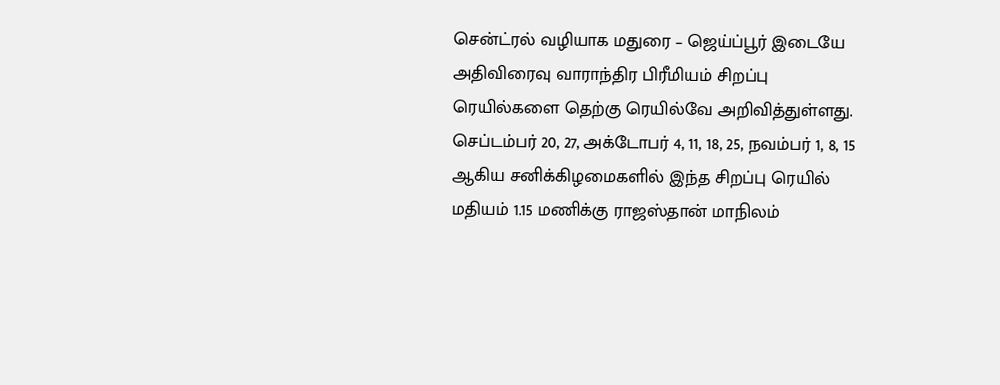சென்ட்ரல் வழியாக மதுரை – ஜெய்ப்பூர் இடையே அதிவிரைவு வாராந்திர பிரீமியம் சிறப்பு ரெயில்களை தெற்கு ரெயில்வே அறிவித்துள்ளது.
செப்டம்பர் 20, 27, அக்டோபர் 4, 11, 18, 25, நவம்பர் 1, 8, 15 ஆகிய சனிக்கிழமைகளில் இந்த சிறப்பு ரெயில் மதியம் 1.15 மணிக்கு ராஜஸ்தான் மாநிலம்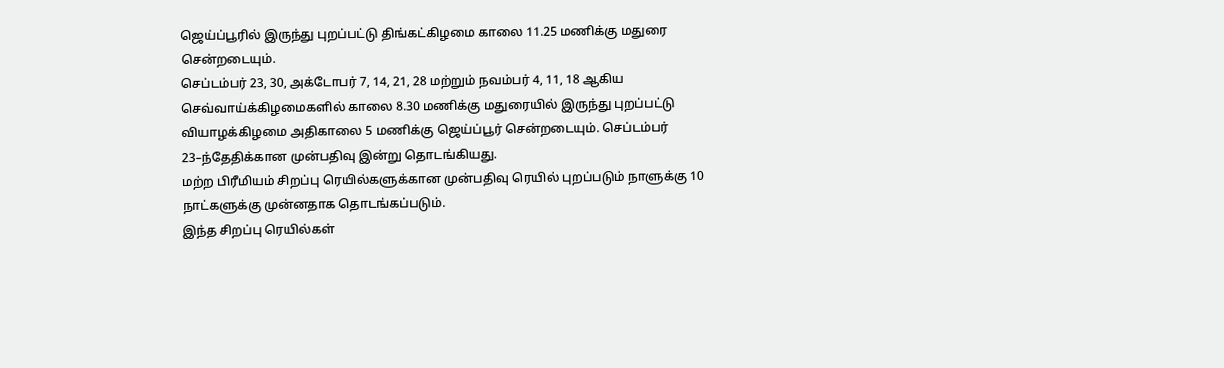ஜெய்ப்பூரில் இருந்து புறப்பட்டு திங்கட்கிழமை காலை 11.25 மணிக்கு மதுரை சென்றடையும்.
செப்டம்பர் 23, 30, அக்டோபர் 7, 14, 21, 28 மற்றும் நவம்பர் 4, 11, 18 ஆகிய செவ்வாய்க்கிழமைகளில் காலை 8.30 மணிக்கு மதுரையில் இருந்து புறப்பட்டு வியாழக்கிழமை அதிகாலை 5 மணிக்கு ஜெய்ப்பூர் சென்றடையும். செப்டம்பர் 23–ந்தேதிக்கான முன்பதிவு இன்று தொடங்கியது.
மற்ற பிரீமியம் சிறப்பு ரெயில்களுக்கான முன்பதிவு ரெயில் புறப்படும் நாளுக்கு 10 நாட்களுக்கு முன்னதாக தொடங்கப்படும்.
இந்த சிறப்பு ரெயில்கள்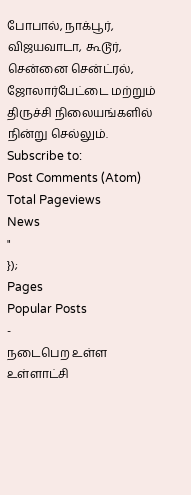போபால், நாக்பூர், விஜயவாடா, கூடூர், சென்னை சென்ட்ரல், ஜோலார்பேட்டை மற்றும் திருச்சி நிலையங்களில் நின்று செல்லும்.
Subscribe to:
Post Comments (Atom)
Total Pageviews
News
"
});
Pages
Popular Posts
-
நடைபெற உள்ள உள்ளாட்சி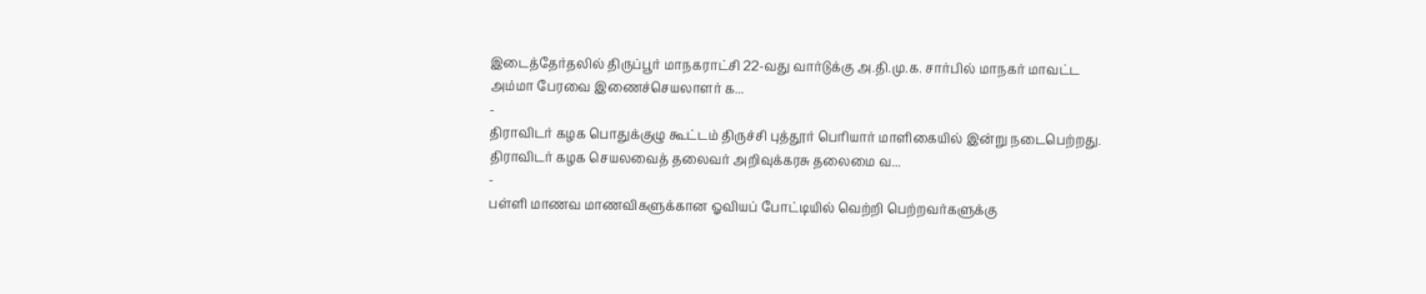இடைத்தேர்தலில் திருப்பூர் மாநகராட்சி 22-வது வார்டுக்கு அ.தி.மு.க. சார்பில் மாநகர் மாவட்ட அம்மா பேரவை இணைச்செயலாளர் க...
-
திராவிடர் கழக பொதுக்குழு கூட்டம் திருச்சி புத்தூர் பெரியார் மாளிகையில் இன்று நடைபெற்றது. திராவிடர் கழக செயலவைத் தலைவர் அறிவுக்கரசு தலைமை வ...
-
பள்ளி மாணவ மாணவிகளுக்கான ஓவியப் போட்டியில் வெற்றி பெற்றவர்களுக்கு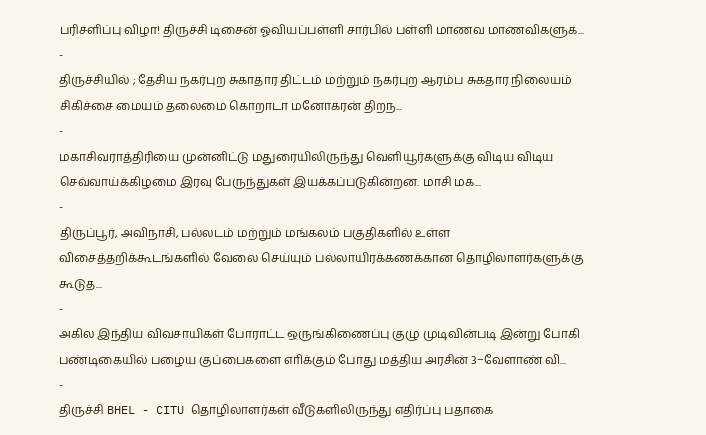பரிசளிப்பு விழா! திருச்சி டிசைன் ஓவியப்பள்ளி சார்பில் பள்ளி மாணவ மாணவிகளுக...
-
திருச்சியில் ; தேசிய நகர்புற சுகாதார திட்டம் மற்றும் நகர்புற ஆரம்ப சுகதார நிலையம் சிகிச்சை மையம் தலைமை கொறாடா மனோகரன் திறந...
-
மகாசிவராத்திரியை முன்னிட்டு மதுரையிலிருந்து வெளியூர்களுக்கு விடிய விடிய செவ்வாய்க்கிழமை இரவு பேருந்துகள் இயக்கப்படுகின்றன. மாசி மக...
-
திருப்பூர், அவிநாசி, பல்லடம் மற்றும் மங்கலம் பகுதிகளில் உள்ள விசைத்தறிக்கூடங்களில் வேலை செய்யும் பல்லாயிரக்கணக்கான தொழிலாளர்களுக்கு கூடுத...
-
அகில இந்திய விவசாயிகள் போராட்ட ஒருங்கிணைப்பு குழு முடிவின்படி இன்று போகி பண்டிகையில் பழைய குப்பைகளை எாிக்கும் போது மத்திய அரசின் 3−வேளாண் வி...
-
திருச்சி BHEL - CITU தொழிலாளர்கள் வீடுகளிலிருந்து எதிர்ப்பு பதாகை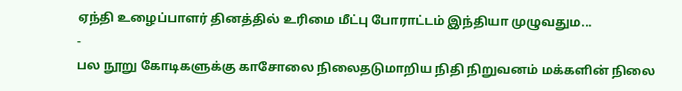ஏந்தி உழைப்பாளர் தினத்தில் உரிமை மீட்பு போராட்டம் இந்தியா முழுவதும...
-
பல நூறு கோடிகளுக்கு காசோலை நிலைதடுமாறிய நிதி நிறுவனம் மக்களின் நிலை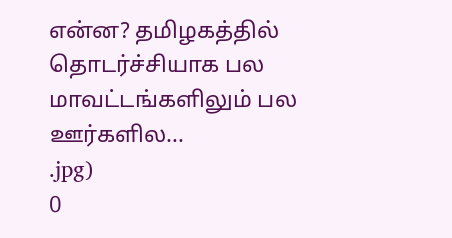என்ன? தமிழகத்தில் தொடர்ச்சியாக பல மாவட்டங்களிலும் பல ஊர்களில...
.jpg)
0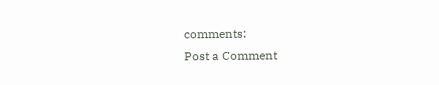comments:
Post a Comment